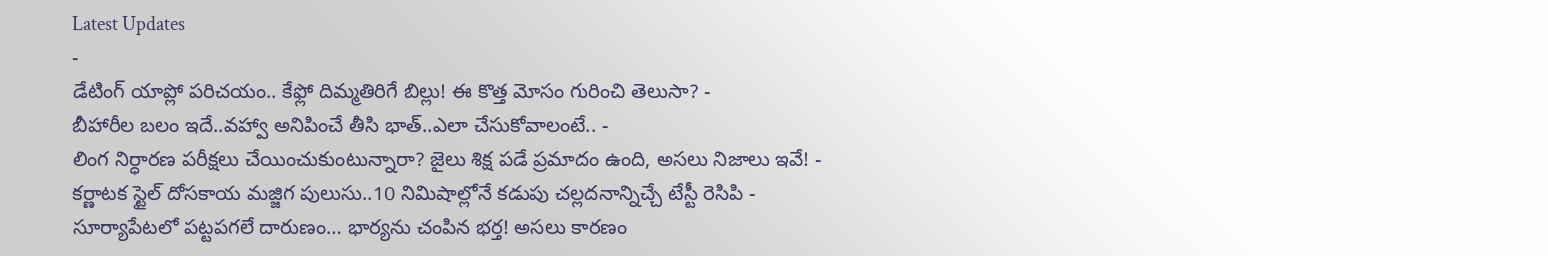Latest Updates
-
డేటింగ్ యాప్లో పరిచయం.. కేఫ్లో దిమ్మతిరిగే బిల్లు! ఈ కొత్త మోసం గురించి తెలుసా? -
బీహారీల బలం ఇదే..వహ్వా అనిపించే తీసి భాత్..ఎలా చేసుకోవాలంటే.. -
లింగ నిర్ధారణ పరీక్షలు చేయించుకుంటున్నారా? జైలు శిక్ష పడే ప్రమాదం ఉంది, అసలు నిజాలు ఇవే! -
కర్ణాటక స్టైల్ దోసకాయ మజ్జిగ పులుసు..10 నిమిషాల్లోనే కడుపు చల్లదనాన్నిచ్చే టేస్టీ రెసిపి -
సూర్యాపేటలో పట్టపగలే దారుణం… భార్యను చంపిన భర్త! అసలు కారణం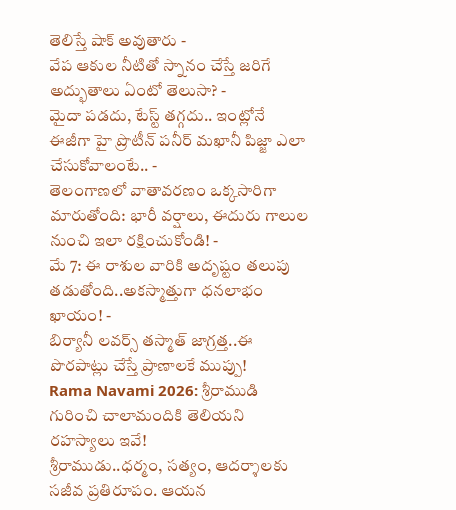తెలిస్తే షాక్ అవుతారు -
వేప ఆకుల నీటితో స్నానం చేస్తే జరిగే అద్భుతాలు ఏంటో తెలుసా? -
మైదా పడదు, టేస్ట్ తగ్గదు.. ఇంట్లోనే ఈజీగా హై ప్రొటీన్ పనీర్ మఖానీ పిజ్జా ఎలా చేసుకోవాలంటే.. -
తెలంగాణలో వాతావరణం ఒక్కసారిగా మారుతోంది: భారీ వర్షాలు, ఈదురు గాలుల నుంచి ఇలా రక్షించుకోండి! -
మే 7: ఈ రాశుల వారికి అదృష్టం తలుపు తడుతోంది..అకస్మాత్తుగా ధనలాభం ఖాయం! -
బిర్యానీ లవర్స్ తస్మాత్ జాగ్రత్త..ఈ పొరపాట్లు చేస్తే ప్రాణాలకే ముప్పు!
Rama Navami 2026: శ్రీరాముడి గురించి చాలామందికి తెలియని రహస్యాలు ఇవే!
శ్రీరాముడు..ధర్మం, సత్యం, ఆదర్శాలకు సజీవ ప్రతిరూపం. ఆయన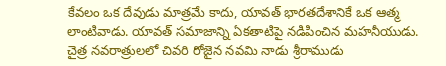కేవలం ఒక దేవుడు మాత్రమే కాదు, యావత్ భారతదేశానికే ఒక ఆత్మ లాంటివాడు. యావత్ సమాజాన్ని ఏకతాటిపై నడిపించిన మహనీయుడు. చైత్ర నవరాత్రులలో చివరి రోజైన నవమి నాడు శ్రీరాముడు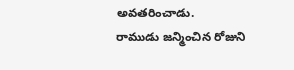అవతరించాడు.
రాముడు జన్మించిన రోజుని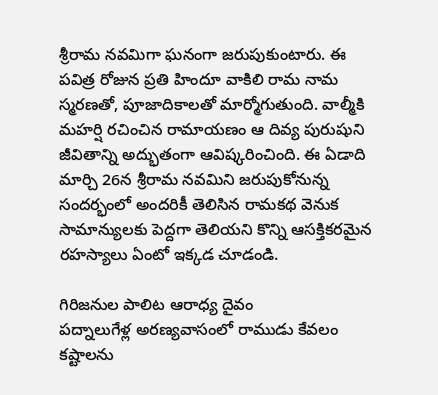శ్రీరామ నవమిగా ఘనంగా జరుపుకుంటారు. ఈ పవిత్ర రోజున ప్రతి హిందూ వాకిలి రామ నామ స్మరణతో, పూజాదికాలతో మార్మోగుతుంది. వాల్మీకి మహర్షి రచించిన రామాయణం ఆ దివ్య పురుషుని జీవితాన్ని అద్భుతంగా ఆవిష్కరించింది. ఈ ఏడాది మార్చి 26న శ్రీరామ నవమిని జరుపుకోనున్న సందర్భంలో అందరికీ తెలిసిన రామకథ వెనుక సామాన్యులకు పెద్దగా తెలియని కొన్ని ఆసక్తికరమైన రహస్యాలు ఏంటో ఇక్కడ చూడండి.

గిరిజనుల పాలిట ఆరాధ్య దైవం
పద్నాలుగేళ్ల అరణ్యవాసంలో రాముడు కేవలం కష్టాలను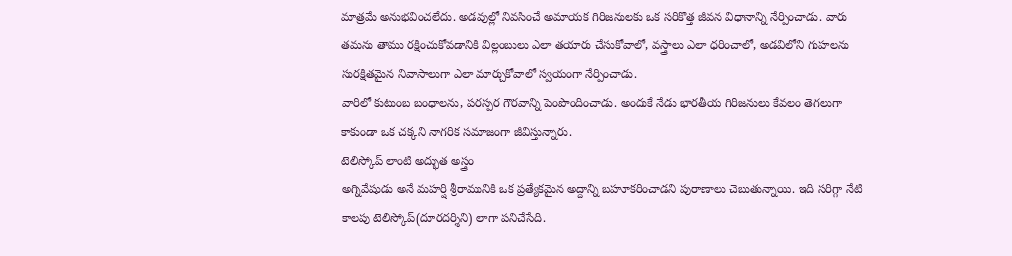మాత్రమే అనుభవించలేదు. అడవుల్లో నివసించే అమాయక గిరిజనులకు ఒక సరికొత్త జీవన విధానాన్ని నేర్పించాడు. వారు తమను తాము రక్షించుకోవడానికి విల్లంబులు ఎలా తయారు చేసుకోవాలో, వస్త్రాలు ఎలా ధరించాలో, అడవిలోని గుహలను సురక్షితమైన నివాసాలుగా ఎలా మార్చుకోవాలో స్వయంగా నేర్పించాడు.
వారిలో కుటుంబ బంధాలను, పరస్పర గౌరవాన్ని పెంపొందించాడు. అందుకే నేడు భారతీయ గిరిజనులు కేవలం తెగలుగా కాకుండా ఒక చక్కని నాగరిక సమాజంగా జీవిస్తున్నారు.
టెలిస్కోప్ లాంటి అద్భుత అస్త్రం
అగ్నివేషుడు అనే మహర్షి శ్రీరామునికి ఒక ప్రత్యేకమైన అద్దాన్ని బహూకరించాడని పురాణాలు చెబుతున్నాయి. ఇది సరిగ్గా నేటి కాలపు టెలిస్కోప్(దూరదర్శిని) లాగా పనిచేసేది.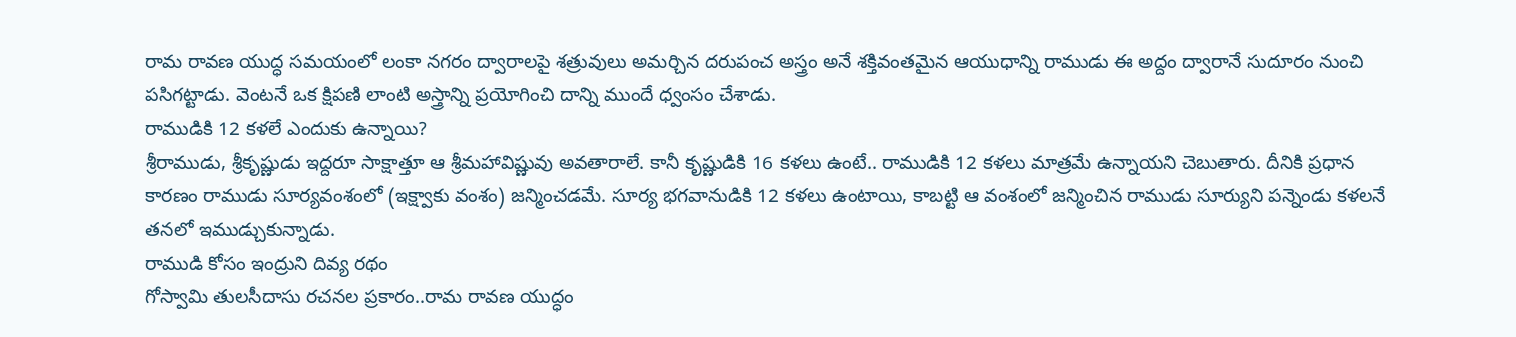రామ రావణ యుద్ధ సమయంలో లంకా నగరం ద్వారాలపై శత్రువులు అమర్చిన దరుపంచ అస్త్రం అనే శక్తివంతమైన ఆయుధాన్ని రాముడు ఈ అద్దం ద్వారానే సుదూరం నుంచి పసిగట్టాడు. వెంటనే ఒక క్షిపణి లాంటి అస్త్రాన్ని ప్రయోగించి దాన్ని ముందే ధ్వంసం చేశాడు.
రాముడికి 12 కళలే ఎందుకు ఉన్నాయి?
శ్రీరాముడు, శ్రీకృష్ణుడు ఇద్దరూ సాక్షాత్తూ ఆ శ్రీమహావిష్ణువు అవతారాలే. కానీ కృష్ణుడికి 16 కళలు ఉంటే.. రాముడికి 12 కళలు మాత్రమే ఉన్నాయని చెబుతారు. దీనికి ప్రధాన కారణం రాముడు సూర్యవంశంలో (ఇక్ష్వాకు వంశం) జన్మించడమే. సూర్య భగవానుడికి 12 కళలు ఉంటాయి, కాబట్టి ఆ వంశంలో జన్మించిన రాముడు సూర్యుని పన్నెండు కళలనే తనలో ఇముడ్చుకున్నాడు.
రాముడి కోసం ఇంద్రుని దివ్య రథం
గోస్వామి తులసీదాసు రచనల ప్రకారం..రామ రావణ యుద్ధం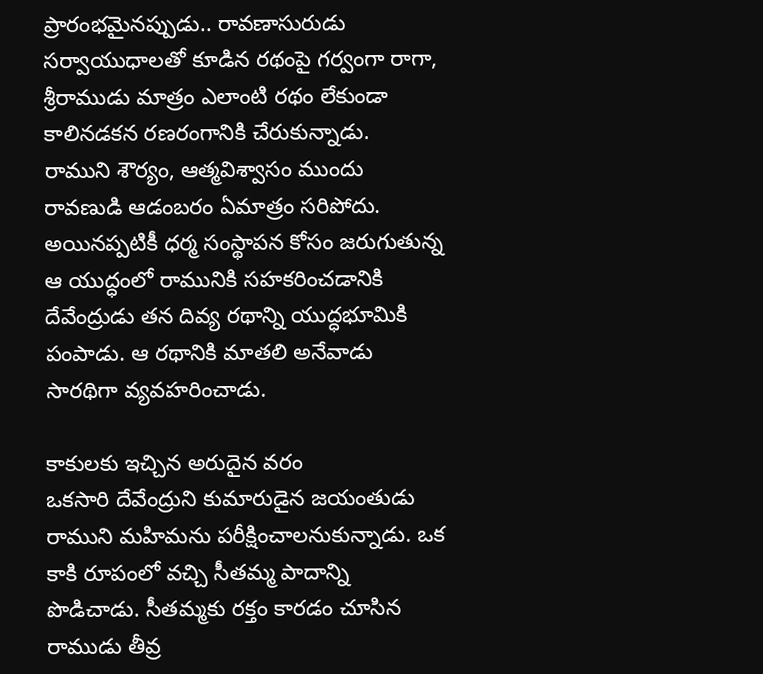ప్రారంభమైనప్పుడు.. రావణాసురుడు సర్వాయుధాలతో కూడిన రథంపై గర్వంగా రాగా, శ్రీరాముడు మాత్రం ఎలాంటి రథం లేకుండా కాలినడకన రణరంగానికి చేరుకున్నాడు.
రాముని శౌర్యం, ఆత్మవిశ్వాసం ముందు రావణుడి ఆడంబరం ఏమాత్రం సరిపోదు. అయినప్పటికీ ధర్మ సంస్థాపన కోసం జరుగుతున్న ఆ యుద్ధంలో రామునికి సహకరించడానికి దేవేంద్రుడు తన దివ్య రథాన్ని యుద్ధభూమికి పంపాడు. ఆ రథానికి మాతలి అనేవాడు సారథిగా వ్యవహరించాడు.

కాకులకు ఇచ్చిన అరుదైన వరం
ఒకసారి దేవేంద్రుని కుమారుడైన జయంతుడు రాముని మహిమను పరీక్షించాలనుకున్నాడు. ఒక కాకి రూపంలో వచ్చి సీతమ్మ పాదాన్ని పొడిచాడు. సీతమ్మకు రక్తం కారడం చూసిన రాముడు తీవ్ర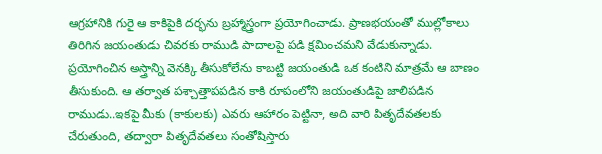ఆగ్రహానికి గురై ఆ కాకిపైకి దర్భను బ్రహ్మాస్త్రంగా ప్రయోగించాడు. ప్రాణభయంతో ముల్లోకాలు తిరిగిన జయంతుడు చివరకు రాముడి పాదాలపై పడి క్షమించమని వేడుకున్నాడు.
ప్రయోగించిన అస్త్రాన్ని వెనక్కి తీసుకోలేను కాబట్టి జయంతుడి ఒక కంటిని మాత్రమే ఆ బాణం తీసుకుంది. ఆ తర్వాత పశ్చాత్తాపపడిన కాకి రూపంలోని జయంతుడిపై జాలిపడిన రాముడు..ఇకపై మీకు (కాకులకు) ఎవరు ఆహారం పెట్టినా, అది వారి పితృదేవతలకు చేరుతుంది, తద్వారా పితృదేవతలు సంతోషిస్తారు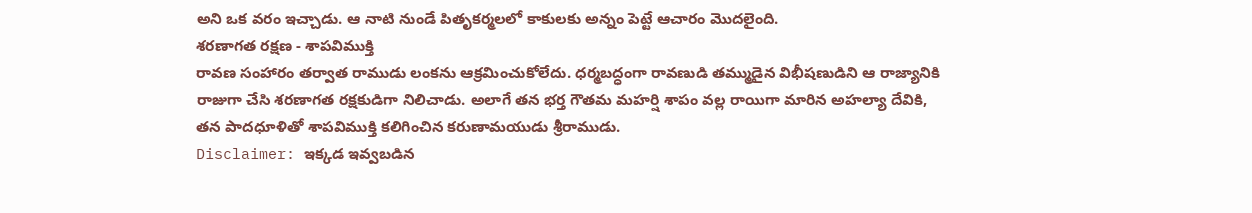అని ఒక వరం ఇచ్చాడు. ఆ నాటి నుండే పితృకర్మలలో కాకులకు అన్నం పెట్టే ఆచారం మొదలైంది.
శరణాగత రక్షణ - శాపవిముక్తి
రావణ సంహారం తర్వాత రాముడు లంకను ఆక్రమించుకోలేదు. ధర్మబద్ధంగా రావణుడి తమ్ముడైన విభీషణుడిని ఆ రాజ్యానికి రాజుగా చేసి శరణాగత రక్షకుడిగా నిలిచాడు. అలాగే తన భర్త గౌతమ మహర్షి శాపం వల్ల రాయిగా మారిన అహల్యా దేవికి, తన పాదధూళితో శాపవిముక్తి కలిగించిన కరుణామయుడు శ్రీరాముడు.
Disclaimer: ఇక్కడ ఇవ్వబడిన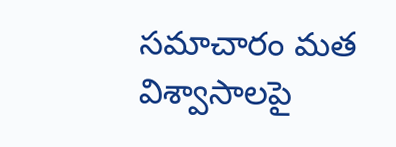సమాచారం మత విశ్వాసాలపై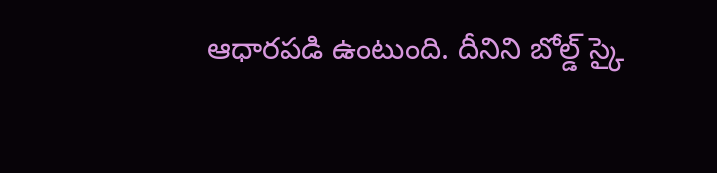ఆధారపడి ఉంటుంది. దీనిని బోల్డ్ స్కై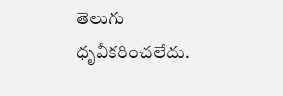తెలుగు ధృవీకరించలేదు.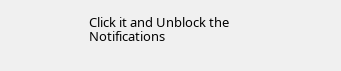Click it and Unblock the Notifications